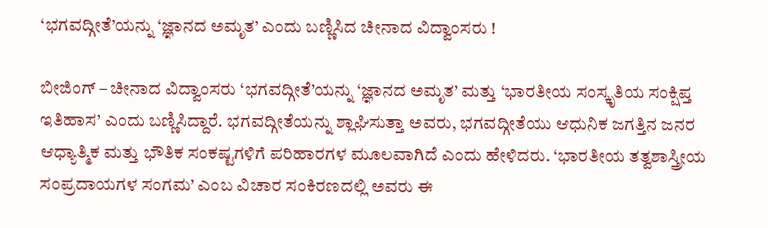‘ಭಗವದ್ಗೀತೆ’ಯನ್ನು ‘ಜ್ಞಾನದ ಅಮೃತ’ ಎಂದು ಬಣ್ಣಿಸಿದ ಚೀನಾದ ವಿದ್ವಾಂಸರು !

ಬೀಜಿಂಗ್ – ಚೀನಾದ ವಿದ್ವಾಂಸರು ‘ಭಗವದ್ಗೀತೆ’ಯನ್ನು ‘ಜ್ಞಾನದ ಅಮೃತ’ ಮತ್ತು ‘ಭಾರತೀಯ ಸಂಸ್ಕೃತಿಯ ಸಂಕ್ಷಿಪ್ತ ಇತಿಹಾಸ’ ಎಂದು ಬಣ್ಣಿಸಿದ್ದಾರೆ. ಭಗವದ್ಗೀತೆಯನ್ನು ಶ್ಲಾಘಿಸುತ್ತಾ ಅವರು, ಭಗವದ್ಗೀತೆಯು ಆಧುನಿಕ ಜಗತ್ತಿನ ಜನರ ಆಧ್ಯಾತ್ಮಿಕ ಮತ್ತು ಭೌತಿಕ ಸಂಕಷ್ಟಗಳಿಗೆ ಪರಿಹಾರಗಳ ಮೂಲವಾಗಿದೆ ಎಂದು ಹೇಳಿದರು. ‘ಭಾರತೀಯ ತತ್ವಶಾಸ್ತ್ರೀಯ ಸಂಪ್ರದಾಯಗಳ ಸಂಗಮ’ ಎಂಬ ವಿಚಾರ ಸಂಕಿರಣದಲ್ಲಿ ಅವರು ಈ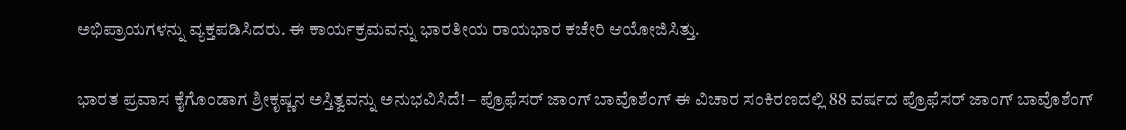ಅಭಿಪ್ರಾಯಗಳನ್ನು ವ್ಯಕ್ತಪಡಿಸಿದರು. ಈ ಕಾರ್ಯಕ್ರಮವನ್ನು ಭಾರತೀಯ ರಾಯಭಾರ ಕಚೇರಿ ಆಯೋಜಿಸಿತ್ತು.

ಭಾರತ ಪ್ರವಾಸ ಕೈಗೊಂಡಾಗ ಶ್ರೀಕೃಷ್ಣನ ಅಸ್ತಿತ್ವವನ್ನು ಅನುಭವಿಸಿದೆ! – ಪ್ರೊಫೆಸರ್ ಜಾಂಗ್ ಬಾವೊಶೆಂಗ್ ಈ ವಿಚಾರ ಸಂಕಿರಣದಲ್ಲಿ 88 ವರ್ಷದ ಪ್ರೊಫೆಸರ್ ಜಾಂಗ್ ಬಾವೊಶೆಂಗ್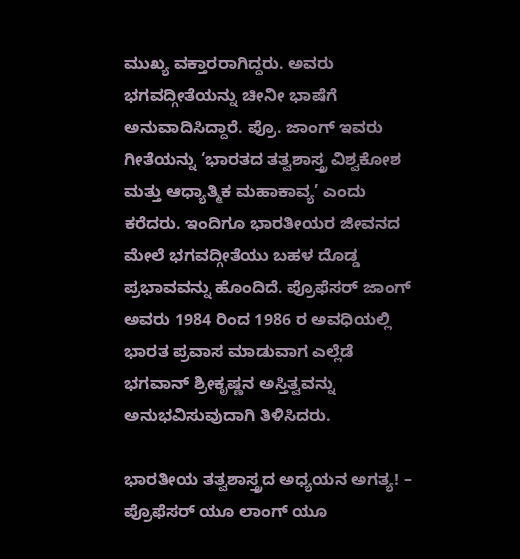ಮುಖ್ಯ ವಕ್ತಾರರಾಗಿದ್ದರು. ಅವರು ಭಗವದ್ಗೀತೆಯನ್ನು ಚೀನೀ ಭಾಷೆಗೆ ಅನುವಾದಿಸಿದ್ದಾರೆ. ಪ್ರೊ. ಜಾಂಗ್ ಇವರು ಗೀತೆಯನ್ನು ‘ಭಾರತದ ತತ್ವಶಾಸ್ತ್ರ ವಿಶ್ವಕೋಶ ಮತ್ತು ಆಧ್ಯಾತ್ಮಿಕ ಮಹಾಕಾವ್ಯ’ ಎಂದು ಕರೆದರು. ಇಂದಿಗೂ ಭಾರತೀಯರ ಜೀವನದ ಮೇಲೆ ಭಗವದ್ಗೀತೆಯು ಬಹಳ ದೊಡ್ಡ ಪ್ರಭಾವವನ್ನು ಹೊಂದಿದೆ. ಪ್ರೊಫೆಸರ್ ಜಾಂಗ್ ಅವರು 1984 ರಿಂದ 1986 ರ ಅವಧಿಯಲ್ಲಿ ಭಾರತ ಪ್ರವಾಸ ಮಾಡುವಾಗ ಎಲ್ಲೆಡೆ ಭಗವಾನ್ ಶ್ರೀಕೃಷ್ಣನ ಅಸ್ತಿತ್ವವನ್ನು ಅನುಭವಿಸುವುದಾಗಿ ತಿಳಿಸಿದರು.

ಭಾರತೀಯ ತತ್ವಶಾಸ್ತ್ರದ ಅಧ್ಯಯನ ಅಗತ್ಯ! – ಪ್ರೊಫೆಸರ್ ಯೂ ಲಾಂಗ್ ಯೂ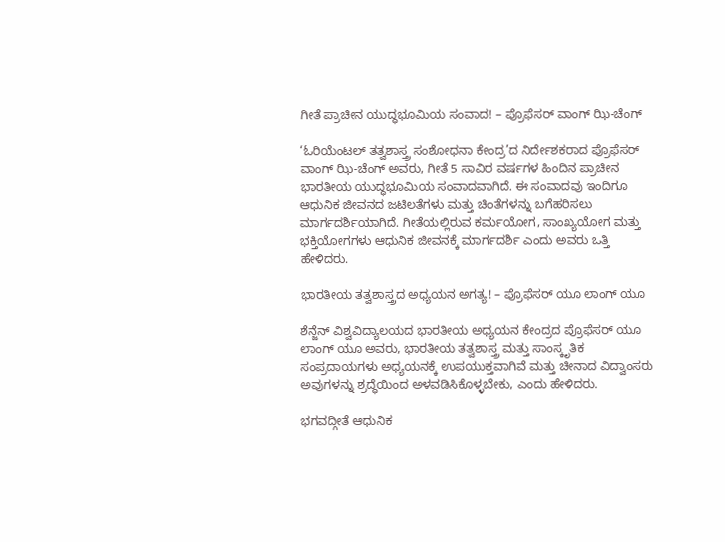ಗೀತೆ ಪ್ರಾಚೀನ ಯುದ್ಧಭೂಮಿಯ ಸಂವಾದ! – ಪ್ರೊಫೆಸರ್ ವಾಂಗ್ ಝಿ-ಚೆಂಗ್

‘ಓರಿಯೆಂಟಲ್ ತತ್ವಶಾಸ್ತ್ರ ಸಂಶೋಧನಾ ಕೇಂದ್ರ’ದ ನಿರ್ದೇಶಕರಾದ ಪ್ರೊಫೆಸರ್ ವಾಂಗ್ ಝಿ-ಚೆಂಗ್ ಅವರು, ಗೀತೆ 5 ಸಾವಿರ ವರ್ಷಗಳ ಹಿಂದಿನ ಪ್ರಾಚೀನ ಭಾರತೀಯ ಯುದ್ಧಭೂಮಿಯ ಸಂವಾದವಾಗಿದೆ. ಈ ಸಂವಾದವು ಇಂದಿಗೂ ಆಧುನಿಕ ಜೀವನದ ಜಟಿಲತೆಗಳು ಮತ್ತು ಚಿಂತೆಗಳನ್ನು ಬಗೆಹರಿಸಲು ಮಾರ್ಗದರ್ಶಿಯಾಗಿದೆ. ಗೀತೆಯಲ್ಲಿರುವ ಕರ್ಮಯೋಗ, ಸಾಂಖ್ಯಯೋಗ ಮತ್ತು ಭಕ್ತಿಯೋಗಗಳು ಆಧುನಿಕ ಜೀವನಕ್ಕೆ ಮಾರ್ಗದರ್ಶಿ ಎಂದು ಅವರು ಒತ್ತಿ ಹೇಳಿದರು.

ಭಾರತೀಯ ತತ್ವಶಾಸ್ತ್ರದ ಅಧ್ಯಯನ ಅಗತ್ಯ! – ಪ್ರೊಫೆಸರ್ ಯೂ ಲಾಂಗ್ ಯೂ

ಶೆನ್ಜೆನ್ ವಿಶ್ವವಿದ್ಯಾಲಯದ ಭಾರತೀಯ ಅಧ್ಯಯನ ಕೇಂದ್ರದ ಪ್ರೊಫೆಸರ್ ಯೂ ಲಾಂಗ್ ಯೂ ಅವರು, ಭಾರತೀಯ ತತ್ವಶಾಸ್ತ್ರ ಮತ್ತು ಸಾಂಸ್ಕೃತಿಕ ಸಂಪ್ರದಾಯಗಳು ಅಧ್ಯಯನಕ್ಕೆ ಉಪಯುಕ್ತವಾಗಿವೆ ಮತ್ತು ಚೀನಾದ ವಿದ್ವಾಂಸರು ಅವುಗಳನ್ನು ಶ್ರದ್ಧೆಯಿಂದ ಅಳವಡಿಸಿಕೊಳ್ಳಬೇಕು, ಎಂದು ಹೇಳಿದರು.

ಭಗವದ್ಗೀತೆ ಆಧುನಿಕ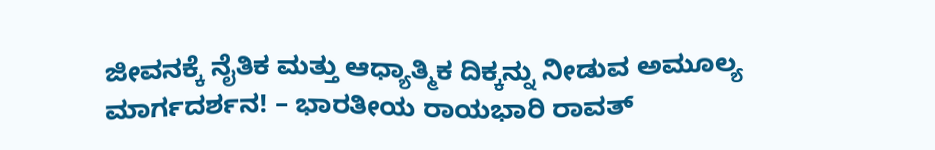ಜೀವನಕ್ಕೆ ನೈತಿಕ ಮತ್ತು ಆಧ್ಯಾತ್ಮಿಕ ದಿಕ್ಕನ್ನು ನೀಡುವ ಅಮೂಲ್ಯ ಮಾರ್ಗದರ್ಶನ! – ಭಾರತೀಯ ರಾಯಭಾರಿ ರಾವತ್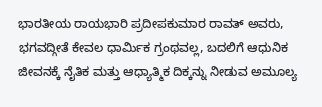ಭಾರತೀಯ ರಾಯಭಾರಿ ಪ್ರದೀಪಕುಮಾರ ರಾವತ್ ಅವರು, ಭಗವದ್ಗೀತೆ ಕೇವಲ ಧಾರ್ಮಿಕ ಗ್ರಂಥವಲ್ಲ, ಬದಲಿಗೆ ಆಧುನಿಕ ಜೀವನಕ್ಕೆ ನೈತಿಕ ಮತ್ತು ಆಧ್ಯಾತ್ಮಿಕ ದಿಕ್ಕನ್ನು ನೀಡುವ ಅಮೂಲ್ಯ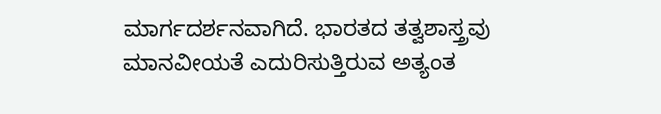ಮಾರ್ಗದರ್ಶನವಾಗಿದೆ. ಭಾರತದ ತತ್ವಶಾಸ್ತ್ರವು ಮಾನವೀಯತೆ ಎದುರಿಸುತ್ತಿರುವ ಅತ್ಯಂತ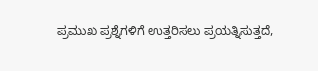ಪ್ರಮುಖ ಪ್ರಶ್ನೆಗಳಿಗೆ ಉತ್ತರಿಸಲು ಪ್ರಯತ್ನಿಸುತ್ತದೆ,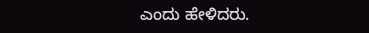ಎಂದು ಹೇಳಿದರು.